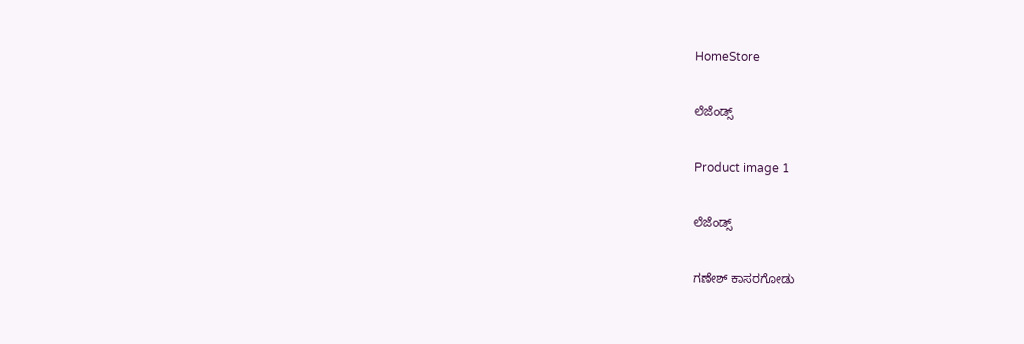HomeStore

ಲೆಜೆಂಡ್ಸ್

Product image 1

ಲೆಜೆಂಡ್ಸ್

ಗಣೇಶ್‌ ಕಾಸರಗೋಡು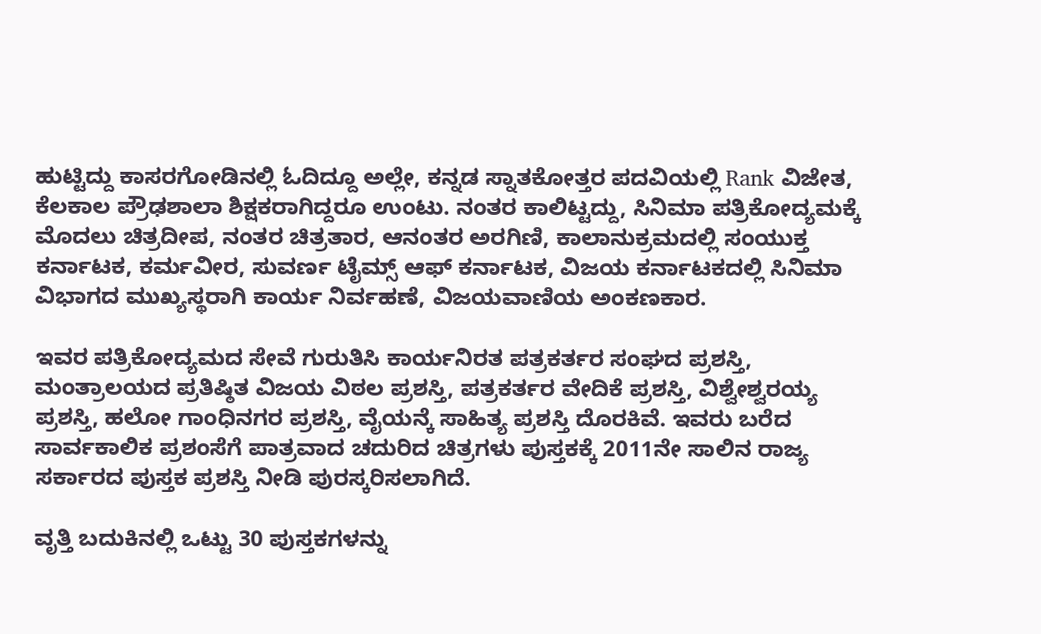ಹುಟ್ಟಿದ್ದು ಕಾಸರಗೋಡಿನಲ್ಲಿ ಓದಿದ್ದೂ ಅಲ್ಲೇ, ಕನ್ನಡ ಸ್ನಾತಕೋತ್ತರ ಪದವಿಯಲ್ಲಿ Rank ವಿಜೇತ, ಕೆಲಕಾಲ ಪ್ರೌಢಶಾಲಾ ಶಿಕ್ಷಕರಾಗಿದ್ದರೂ ಉಂಟು. ನಂತರ ಕಾಲಿಟ್ಟದ್ದು, ಸಿನಿಮಾ ಪತ್ರಿಕೋದ್ಯಮಕ್ಕೆ ಮೊದಲು ಚಿತ್ರದೀಪ, ನಂತರ ಚಿತ್ರತಾರ, ಆನಂತರ ಅರಗಿಣಿ, ಕಾಲಾನುಕ್ರಮದಲ್ಲಿ ಸಂಯುಕ್ತ ಕರ್ನಾಟಕ, ಕರ್ಮವೀರ, ಸುವರ್ಣ ಟೈಮ್ಸ್ ಆಫ್ ಕರ್ನಾಟಕ, ವಿಜಯ ಕರ್ನಾಟಕದಲ್ಲಿ ಸಿನಿಮಾ ವಿಭಾಗದ ಮುಖ್ಯಸ್ಥರಾಗಿ ಕಾರ್ಯ ನಿರ್ವಹಣೆ, ವಿಜಯವಾಣಿಯ ಅಂಕಣಕಾರ.

ಇವರ ಪತ್ರಿಕೋದ್ಯಮದ ಸೇವೆ ಗುರುತಿಸಿ ಕಾರ್ಯನಿರತ ಪತ್ರಕರ್ತರ ಸಂಘದ ಪ್ರಶಸ್ತಿ, ಮಂತ್ರಾಲಯದ ಪ್ರತಿಷ್ಠಿತ ವಿಜಯ ವಿಠಲ ಪ್ರಶಸ್ತಿ, ಪತ್ರಕರ್ತರ ವೇದಿಕೆ ಪ್ರಶಸ್ತಿ, ವಿಶ್ವೇಶ್ವರಯ್ಯ ಪ್ರಶಸ್ತಿ, ಹಲೋ ಗಾಂಧಿನಗರ ಪ್ರಶಸ್ತಿ, ವೈಯನ್ಕೆ ಸಾಹಿತ್ಯ ಪ್ರಶಸ್ತಿ ದೊರಕಿವೆ. ಇವರು ಬರೆದ ಸಾರ್ವಕಾಲಿಕ ಪ್ರಶಂಸೆಗೆ ಪಾತ್ರವಾದ ಚದುರಿದ ಚಿತ್ರಗಳು ಪುಸ್ತಕಕ್ಕೆ 2011ನೇ ಸಾಲಿನ ರಾಜ್ಯ ಸರ್ಕಾರದ ಪುಸ್ತಕ ಪ್ರಶಸ್ತಿ ನೀಡಿ ಪುರಸ್ಕರಿಸಲಾಗಿದೆ.

ವೃತ್ತಿ ಬದುಕಿನಲ್ಲಿ ಒಟ್ಟು 30 ಪುಸ್ತಕಗಳನ್ನು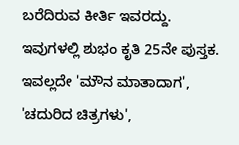ಬರೆದಿರುವ ಕೀರ್ತಿ ಇವರದ್ದು. ಇವುಗಳಲ್ಲಿ ಶುಭಂ ಕೃತಿ 25ನೇ ಪುಸ್ತಕ. ಇವಲ್ಲದೇ 'ಮೌನ ಮಾತಾದಾಗ', 'ಚದುರಿದ ಚಿತ್ರಗಳು',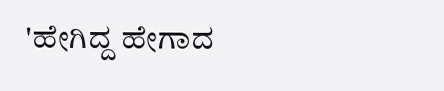'ಹೇಗಿದ್ದ ಹೇಗಾದ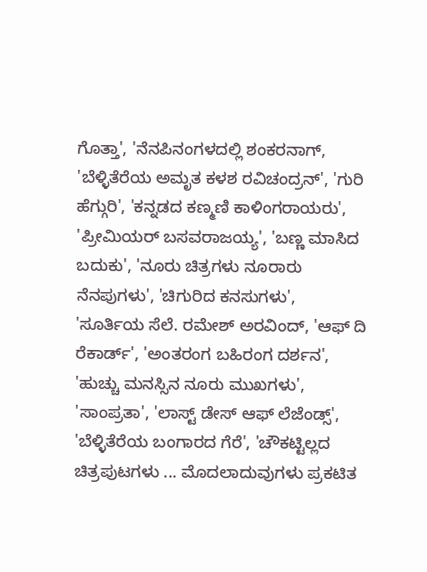ಗೊತ್ತಾ', 'ನೆನಪಿನಂಗಳದಲ್ಲಿ ಶಂಕರನಾಗ್, 'ಬೆಳ್ಳಿತೆರೆಯ ಅಮೃತ ಕಳಶ ರವಿಚಂದ್ರನ್', 'ಗುರಿ ಹೆಗ್ಗುರಿ', 'ಕನ್ನಡದ ಕಣ್ಮಣಿ ಕಾಳಿಂಗರಾಯರು', 'ಪ್ರೀಮಿಯರ್ ಬಸವರಾಜಯ್ಯ', 'ಬಣ್ಣ ಮಾಸಿದ ಬದುಕು', 'ನೂರು ಚಿತ್ರಗಳು ನೂರಾರು ನೆನಪುಗಳು', 'ಚಿಗುರಿದ ಕನಸುಗಳು', 'ಸೂರ್ತಿಯ ಸೆಲೆ. ರಮೇಶ್ ಅರವಿಂದ್, 'ಆಫ್ ದಿ ರೆಕಾರ್ಡ್', 'ಅಂತರಂಗ ಬಹಿರಂಗ ದರ್ಶನ', 'ಹುಚ್ಚು ಮನಸ್ಸಿನ ನೂರು ಮುಖಗಳು', 'ಸಾಂಪ್ರತಾ', 'ಲಾಸ್ಟ್ ಡೇಸ್ ಆಫ್ ಲೆಜೆಂಡ್ಸ್', 'ಬೆಳ್ಳಿತೆರೆಯ ಬಂಗಾರದ ಗೆರೆ', 'ಚೌಕಟ್ಟಿಲ್ಲದ ಚಿತ್ರಪುಟಗಳು ... ಮೊದಲಾದುವುಗಳು ಪ್ರಕಟಿತ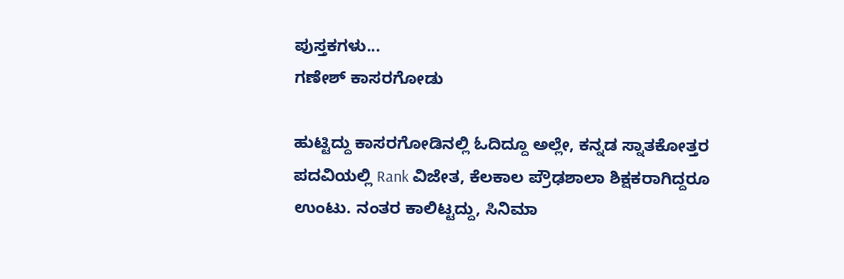ಪುಸ್ತಕಗಳು...
ಗಣೇಶ್‌ ಕಾಸರಗೋಡು

ಹುಟ್ಟಿದ್ದು ಕಾಸರಗೋಡಿನಲ್ಲಿ ಓದಿದ್ದೂ ಅಲ್ಲೇ, ಕನ್ನಡ ಸ್ನಾತಕೋತ್ತರ ಪದವಿಯಲ್ಲಿ Rank ವಿಜೇತ, ಕೆಲಕಾಲ ಪ್ರೌಢಶಾಲಾ ಶಿಕ್ಷಕರಾಗಿದ್ದರೂ ಉಂಟು. ನಂತರ ಕಾಲಿಟ್ಟದ್ದು, ಸಿನಿಮಾ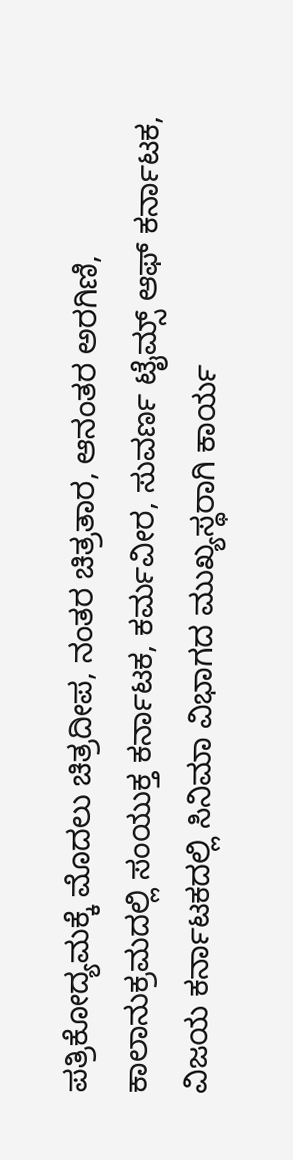ಪತ್ರಿಕೋದ್ಯಮಕ್ಕೆ ಮೊದಲು ಚಿತ್ರದೀಪ, ನಂತರ ಚಿತ್ರತಾರ, ಆನಂತರ ಅರಗಿಣಿ, ಕಾಲಾನುಕ್ರಮದಲ್ಲಿ ಸಂಯುಕ್ತ ಕರ್ನಾಟಕ, ಕರ್ಮವೀರ, ಸುವರ್ಣ ಟೈಮ್ಸ್ ಆಫ್ ಕರ್ನಾಟಕ, ವಿಜಯ ಕರ್ನಾಟಕದಲ್ಲಿ ಸಿನಿಮಾ ವಿಭಾಗದ ಮುಖ್ಯಸ್ಥರಾಗಿ ಕಾರ್ಯ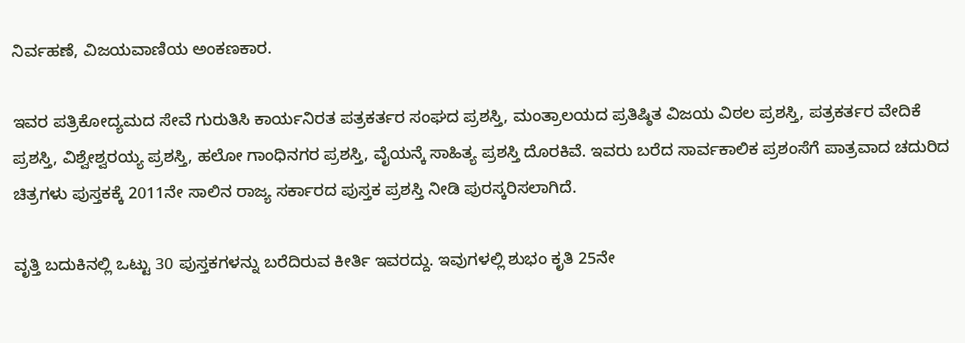ನಿರ್ವಹಣೆ, ವಿಜಯವಾಣಿಯ ಅಂಕಣಕಾರ.

ಇವರ ಪತ್ರಿಕೋದ್ಯಮದ ಸೇವೆ ಗುರುತಿಸಿ ಕಾರ್ಯನಿರತ ಪತ್ರಕರ್ತರ ಸಂಘದ ಪ್ರಶಸ್ತಿ, ಮಂತ್ರಾಲಯದ ಪ್ರತಿಷ್ಠಿತ ವಿಜಯ ವಿಠಲ ಪ್ರಶಸ್ತಿ, ಪತ್ರಕರ್ತರ ವೇದಿಕೆ ಪ್ರಶಸ್ತಿ, ವಿಶ್ವೇಶ್ವರಯ್ಯ ಪ್ರಶಸ್ತಿ, ಹಲೋ ಗಾಂಧಿನಗರ ಪ್ರಶಸ್ತಿ, ವೈಯನ್ಕೆ ಸಾಹಿತ್ಯ ಪ್ರಶಸ್ತಿ ದೊರಕಿವೆ. ಇವರು ಬರೆದ ಸಾರ್ವಕಾಲಿಕ ಪ್ರಶಂಸೆಗೆ ಪಾತ್ರವಾದ ಚದುರಿದ ಚಿತ್ರಗಳು ಪುಸ್ತಕಕ್ಕೆ 2011ನೇ ಸಾಲಿನ ರಾಜ್ಯ ಸರ್ಕಾರದ ಪುಸ್ತಕ ಪ್ರಶಸ್ತಿ ನೀಡಿ ಪುರಸ್ಕರಿಸಲಾಗಿದೆ.

ವೃತ್ತಿ ಬದುಕಿನಲ್ಲಿ ಒಟ್ಟು 30 ಪುಸ್ತಕಗಳನ್ನು ಬರೆದಿರುವ ಕೀರ್ತಿ ಇವರದ್ದು. ಇವುಗಳಲ್ಲಿ ಶುಭಂ ಕೃತಿ 25ನೇ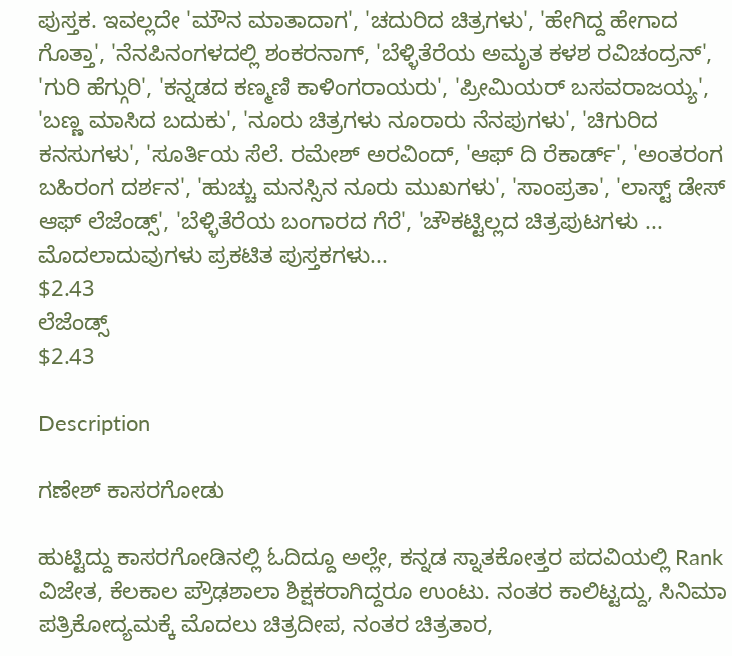ಪುಸ್ತಕ. ಇವಲ್ಲದೇ 'ಮೌನ ಮಾತಾದಾಗ', 'ಚದುರಿದ ಚಿತ್ರಗಳು', 'ಹೇಗಿದ್ದ ಹೇಗಾದ ಗೊತ್ತಾ', 'ನೆನಪಿನಂಗಳದಲ್ಲಿ ಶಂಕರನಾಗ್, 'ಬೆಳ್ಳಿತೆರೆಯ ಅಮೃತ ಕಳಶ ರವಿಚಂದ್ರನ್', 'ಗುರಿ ಹೆಗ್ಗುರಿ', 'ಕನ್ನಡದ ಕಣ್ಮಣಿ ಕಾಳಿಂಗರಾಯರು', 'ಪ್ರೀಮಿಯರ್ ಬಸವರಾಜಯ್ಯ', 'ಬಣ್ಣ ಮಾಸಿದ ಬದುಕು', 'ನೂರು ಚಿತ್ರಗಳು ನೂರಾರು ನೆನಪುಗಳು', 'ಚಿಗುರಿದ ಕನಸುಗಳು', 'ಸೂರ್ತಿಯ ಸೆಲೆ. ರಮೇಶ್ ಅರವಿಂದ್, 'ಆಫ್ ದಿ ರೆಕಾರ್ಡ್', 'ಅಂತರಂಗ ಬಹಿರಂಗ ದರ್ಶನ', 'ಹುಚ್ಚು ಮನಸ್ಸಿನ ನೂರು ಮುಖಗಳು', 'ಸಾಂಪ್ರತಾ', 'ಲಾಸ್ಟ್ ಡೇಸ್ ಆಫ್ ಲೆಜೆಂಡ್ಸ್', 'ಬೆಳ್ಳಿತೆರೆಯ ಬಂಗಾರದ ಗೆರೆ', 'ಚೌಕಟ್ಟಿಲ್ಲದ ಚಿತ್ರಪುಟಗಳು ... ಮೊದಲಾದುವುಗಳು ಪ್ರಕಟಿತ ಪುಸ್ತಕಗಳು...
$2.43
ಲೆಜೆಂಡ್ಸ್
$2.43

Description

ಗಣೇಶ್‌ ಕಾಸರಗೋಡು

ಹುಟ್ಟಿದ್ದು ಕಾಸರಗೋಡಿನಲ್ಲಿ ಓದಿದ್ದೂ ಅಲ್ಲೇ, ಕನ್ನಡ ಸ್ನಾತಕೋತ್ತರ ಪದವಿಯಲ್ಲಿ Rank ವಿಜೇತ, ಕೆಲಕಾಲ ಪ್ರೌಢಶಾಲಾ ಶಿಕ್ಷಕರಾಗಿದ್ದರೂ ಉಂಟು. ನಂತರ ಕಾಲಿಟ್ಟದ್ದು, ಸಿನಿಮಾ ಪತ್ರಿಕೋದ್ಯಮಕ್ಕೆ ಮೊದಲು ಚಿತ್ರದೀಪ, ನಂತರ ಚಿತ್ರತಾರ,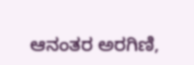ಆನಂತರ ಅರಗಿಣಿ,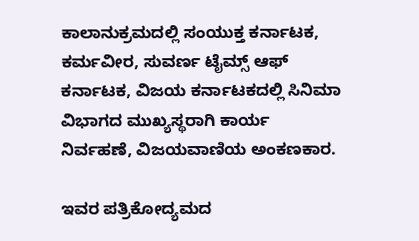ಕಾಲಾನುಕ್ರಮದಲ್ಲಿ ಸಂಯುಕ್ತ ಕರ್ನಾಟಕ, ಕರ್ಮವೀರ, ಸುವರ್ಣ ಟೈಮ್ಸ್ ಆಫ್ ಕರ್ನಾಟಕ, ವಿಜಯ ಕರ್ನಾಟಕದಲ್ಲಿ ಸಿನಿಮಾ ವಿಭಾಗದ ಮುಖ್ಯಸ್ಥರಾಗಿ ಕಾರ್ಯ ನಿರ್ವಹಣೆ, ವಿಜಯವಾಣಿಯ ಅಂಕಣಕಾರ.

ಇವರ ಪತ್ರಿಕೋದ್ಯಮದ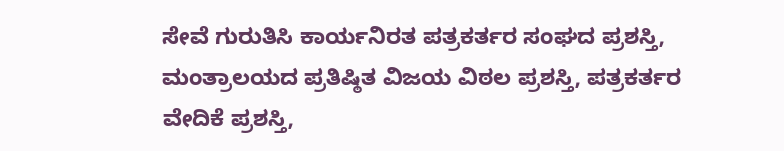ಸೇವೆ ಗುರುತಿಸಿ ಕಾರ್ಯನಿರತ ಪತ್ರಕರ್ತರ ಸಂಘದ ಪ್ರಶಸ್ತಿ, ಮಂತ್ರಾಲಯದ ಪ್ರತಿಷ್ಠಿತ ವಿಜಯ ವಿಠಲ ಪ್ರಶಸ್ತಿ, ಪತ್ರಕರ್ತರ ವೇದಿಕೆ ಪ್ರಶಸ್ತಿ,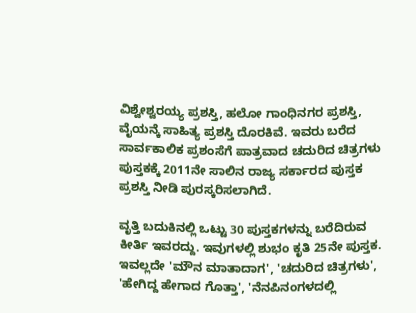ವಿಶ್ವೇಶ್ವರಯ್ಯ ಪ್ರಶಸ್ತಿ, ಹಲೋ ಗಾಂಧಿನಗರ ಪ್ರಶಸ್ತಿ, ವೈಯನ್ಕೆ ಸಾಹಿತ್ಯ ಪ್ರಶಸ್ತಿ ದೊರಕಿವೆ. ಇವರು ಬರೆದ ಸಾರ್ವಕಾಲಿಕ ಪ್ರಶಂಸೆಗೆ ಪಾತ್ರವಾದ ಚದುರಿದ ಚಿತ್ರಗಳು ಪುಸ್ತಕಕ್ಕೆ 2011ನೇ ಸಾಲಿನ ರಾಜ್ಯ ಸರ್ಕಾರದ ಪುಸ್ತಕ ಪ್ರಶಸ್ತಿ ನೀಡಿ ಪುರಸ್ಕರಿಸಲಾಗಿದೆ.

ವೃತ್ತಿ ಬದುಕಿನಲ್ಲಿ ಒಟ್ಟು 30 ಪುಸ್ತಕಗಳನ್ನು ಬರೆದಿರುವ ಕೀರ್ತಿ ಇವರದ್ದು. ಇವುಗಳಲ್ಲಿ ಶುಭಂ ಕೃತಿ 25ನೇ ಪುಸ್ತಕ. ಇವಲ್ಲದೇ 'ಮೌನ ಮಾತಾದಾಗ', 'ಚದುರಿದ ಚಿತ್ರಗಳು', 'ಹೇಗಿದ್ದ ಹೇಗಾದ ಗೊತ್ತಾ', 'ನೆನಪಿನಂಗಳದಲ್ಲಿ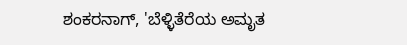ಶಂಕರನಾಗ್, 'ಬೆಳ್ಳಿತೆರೆಯ ಅಮೃತ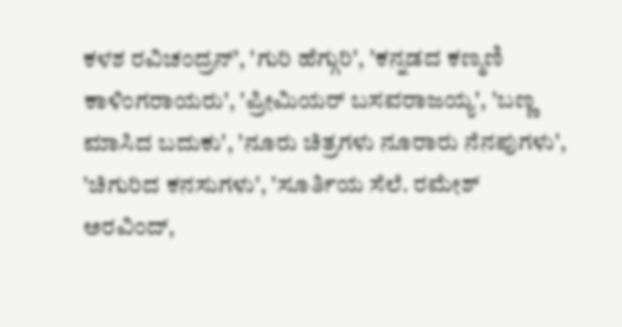ಕಳಶ ರವಿಚಂದ್ರನ್', 'ಗುರಿ ಹೆಗ್ಗುರಿ', 'ಕನ್ನಡದ ಕಣ್ಮಣಿ ಕಾಳಿಂಗರಾಯರು', 'ಪ್ರೀಮಿಯರ್ ಬಸವರಾಜಯ್ಯ', 'ಬಣ್ಣ ಮಾಸಿದ ಬದುಕು', 'ನೂರು ಚಿತ್ರಗಳು ನೂರಾರು ನೆನಪುಗಳು', 'ಚಿಗುರಿದ ಕನಸುಗಳು', 'ಸೂರ್ತಿಯ ಸೆಲೆ. ರಮೇಶ್ ಅರವಿಂದ್,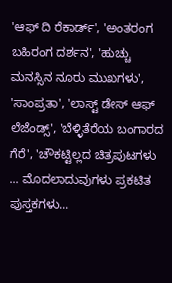'ಆಫ್ ದಿ ರೆಕಾರ್ಡ್', 'ಅಂತರಂಗ ಬಹಿರಂಗ ದರ್ಶನ', 'ಹುಚ್ಚು ಮನಸ್ಸಿನ ನೂರು ಮುಖಗಳು', 'ಸಾಂಪ್ರತಾ', 'ಲಾಸ್ಟ್ ಡೇಸ್ ಆಫ್ ಲೆಜೆಂಡ್ಸ್', 'ಬೆಳ್ಳಿತೆರೆಯ ಬಂಗಾರದ ಗೆರೆ', 'ಚೌಕಟ್ಟಿಲ್ಲದ ಚಿತ್ರಪುಟಗಳು ... ಮೊದಲಾದುವುಗಳು ಪ್ರಕಟಿತ ಪುಸ್ತಕಗಳು...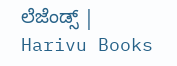ಲೆಜೆಂಡ್ಸ್ | Harivu Books